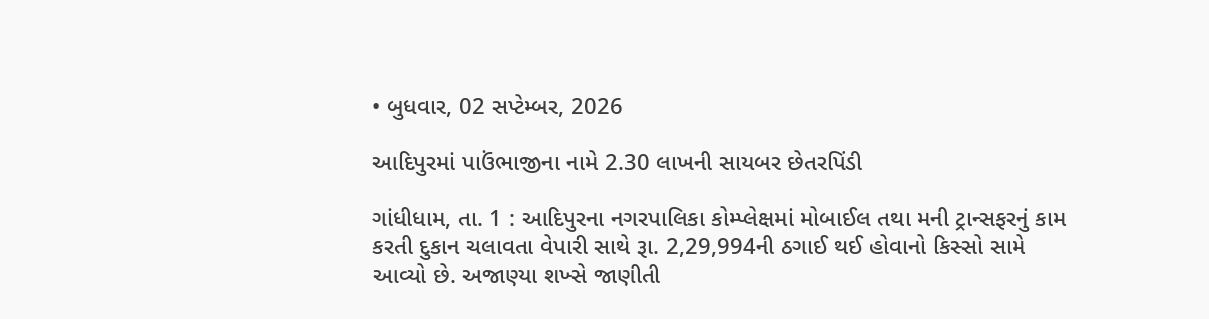• બુધવાર, 02 સપ્ટેમ્બર, 2026

આદિપુરમાં પાઉંભાજીના નામે 2.30 લાખની સાયબર છેતરપિંડી

ગાંધીધામ, તા. 1 : આદિપુરના નગરપાલિકા કોમ્પ્લેક્ષમાં મોબાઈલ તથા મની ટ્રાન્સફરનું કામ કરતી દુકાન ચલાવતા વેપારી સાથે રૂા. 2,29,994ની ઠગાઈ થઈ હોવાનો કિસ્સો સામે આવ્યો છે. અજાણ્યા શખ્સે જાણીતી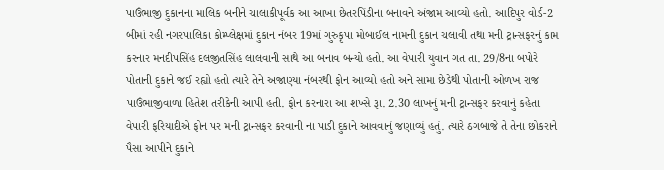પાઉંભાજી દુકાનના માલિક બનીને ચાલાકીપૂર્વક આ આખા છેતરપિંડીના બનાવને અંજામ આવ્યો હતો. આદિપુર વોર્ડ-2 બીમાં રહી નગરપાલિકા કોમ્પ્લેક્ષમાં દુકાન નંબર 19માં ગુરુકૃપા મોબાઈલ નામની દુકાન ચલાવી તથા મની ટ્રાન્સફરનું કામ કરનાર મનદીપસિંહ દલજીતસિંહ લાલવાની સાથે આ બનાવ બન્યો હતો. આ વેપારી યુવાન ગત તા. 29/8ના બપોરે પોતાની દુકાને જઈ રહ્યો હતો ત્યારે તેને અજાણ્યા નંબરથી ફોન આવ્યો હતો અને સામા છેડેથી પોતાની ઓળખ રાજ પાઉંભાજીવાળા હિતેશ તરીકેની આપી હતી. ફોન કરનારા આ શખ્સે રૂા. 2.30 લાખનું મની ટ્રાન્સફર કરવાનું કહેતા વેપારી ફરિયાદીએ ફોન પર મની ટ્રાન્સફર કરવાની ના પાડી દુકાને આવવાનું જણાવ્યું હતું. ત્યારે ઠગબાજે તે તેના છોકરાને પૈસા આપીને દુકાને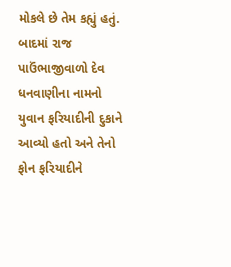મોકલે છે તેમ કહ્યું હતું. બાદમાં રાજ પાઉંભાજીવાળો દેવ ધનવાણીના નામનો યુવાન ફરિયાદીની દુકાને આવ્યો હતો અને તેનો ફોન ફરિયાદીને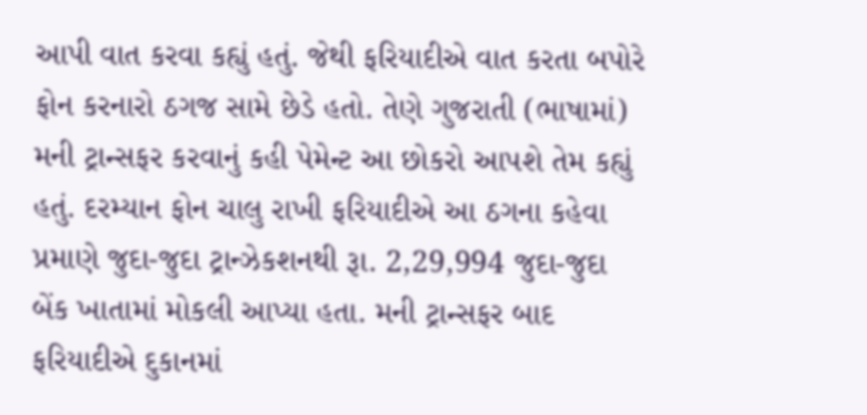આપી વાત કરવા કહ્યું હતું. જેથી ફરિયાદીએ વાત કરતા બપોરે ફોન કરનારો ઠગજ સામે છેડે હતો. તેણે ગુજરાતી (ભાષામાં) મની ટ્રાન્સફર કરવાનું કહી પેમેન્ટ આ છોકરો આપશે તેમ કહ્યું હતું. દરમ્યાન ફોન ચાલુ રાખી ફરિયાદીએ આ ઠગના કહેવા પ્રમાણે જુદા-જુદા ટ્રાન્ઝેકશનથી રૂા. 2,29,994 જુદા-જુદા બેંક ખાતામાં મોકલી આપ્યા હતા. મની ટ્રાન્સફર બાદ ફરિયાદીએ દુકાનમાં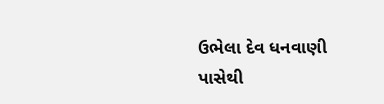ઉભેલા દેવ ધનવાણી પાસેથી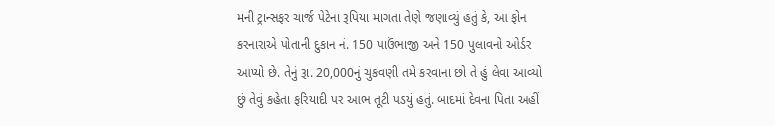મની ટ્રાન્સફર ચાર્જ પેટેના રૂપિયા માગતા તેણે જણાવ્યું હતું કે, આ ફોન કરનારાએ પોતાની દુકાન નં. 150 પાઉંભાજી અને 150 પુલાવનો ઓર્ડર આપ્યો છે. તેનું રૂા. 20,000નું ચુકવણી તમે કરવાના છો તે હું લેવા આવ્યો છું તેવું કહેતા ફરિયાદી પર આભ તૂટી પડયું હતું. બાદમાં દેવના પિતા અહીં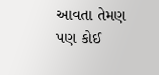આવતા તેમણ પણ કોઈ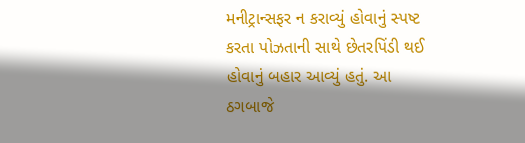મનીટ્રાન્સફર ન કરાવ્યું હોવાનું સ્પષ્ટ કરતા પોઝતાની સાથે છેતરપિંડી થઈ હોવાનું બહાર આવ્યું હતું. આ ઠગબાજે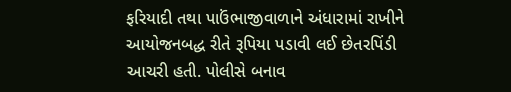ફરિયાદી તથા પાઉંભાજીવાળાને અંધારામાં રાખીને આયોજનબદ્ધ રીતે રૂપિયા પડાવી લઈ છેતરપિંડી આચરી હતી. પોલીસે બનાવ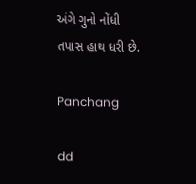અંગે ગુનો નોંધી તપાસ હાથ ધરી છે.

Panchang

dd